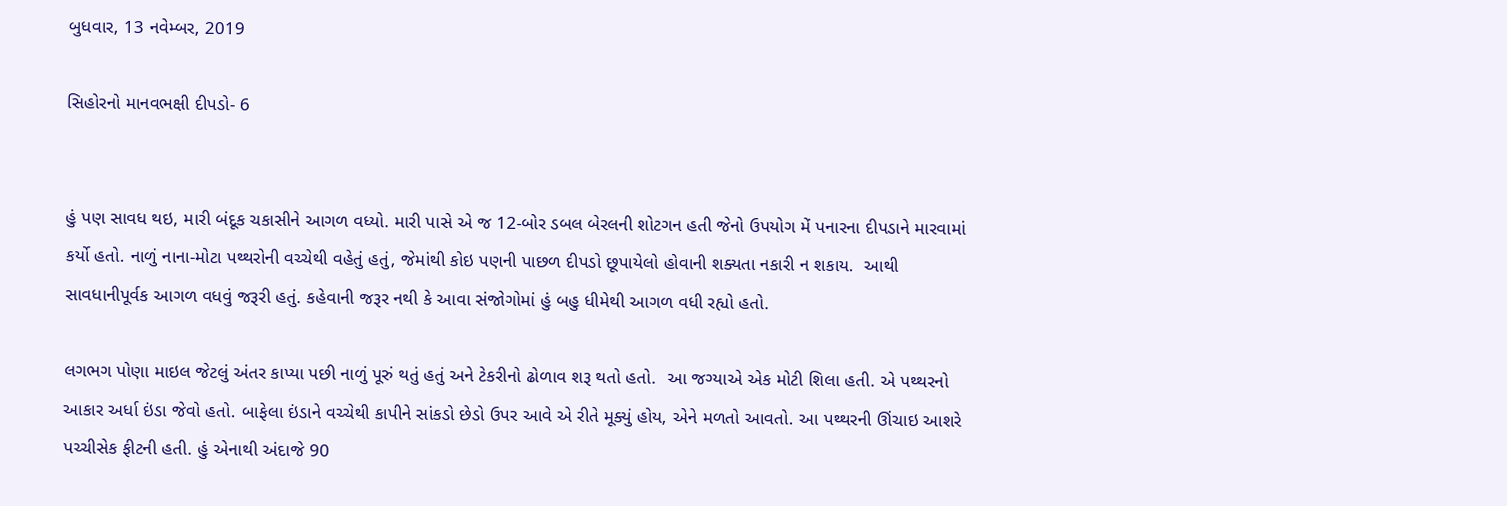બુધવાર, 13 નવેમ્બર, 2019

સિહોરનો માનવભક્ષી દીપડો- 6


હું પણ સાવધ થઇ, મારી બંદૂક ચકાસીને આગળ વધ્યો. મારી પાસે એ જ 12-બોર ડબલ બેરલની શોટગન હતી જેનો ઉપયોગ મેં પનારના દીપડાને મારવામાં કર્યો હતો. નાળું નાના-મોટા પથ્થરોની વચ્ચેથી વહેતું હતું, જેમાંથી કોઇ પણની પાછળ દીપડો છૂપાયેલો હોવાની શક્યતા નકારી ન શકાય.  આથી સાવધાનીપૂર્વક આગળ વધવું જરૂરી હતું. કહેવાની જરૂર નથી કે આવા સંજોગોમાં હું બહુ ધીમેથી આગળ વધી રહ્યો હતો.

લગભગ પોણા માઇલ જેટલું અંતર કાપ્યા પછી નાળું પૂરું થતું હતું અને ટેકરીનો ઢોળાવ શરૂ થતો હતો.  આ જગ્યાએ એક મોટી શિલા હતી. એ પથ્થરનો આકાર અર્ધા ઇંડા જેવો હતો. બાફેલા ઇંડાને વચ્ચેથી કાપીને સાંકડો છેડો ઉપર આવે એ રીતે મૂક્યું હોય, એને મળતો આવતો. આ પથ્થરની ઊંચાઇ આશરે પચ્ચીસેક ફીટની હતી. હું એનાથી અંદાજે 90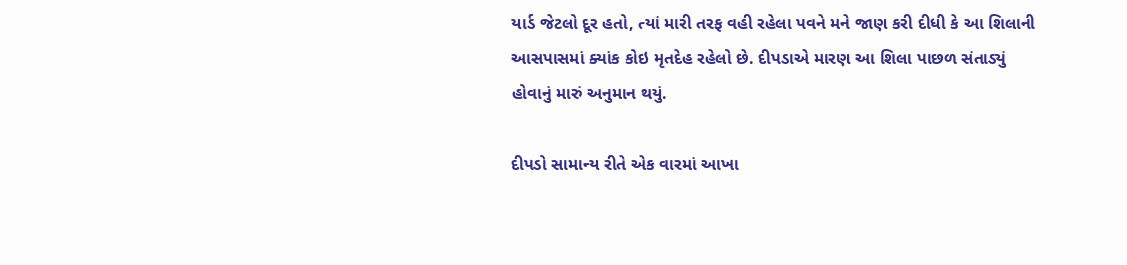યાર્ડ જેટલો દૂર હતો, ત્યાં મારી તરફ વહી રહેલા પવને મને જાણ કરી દીધી કે આ શિલાની આસપાસમાં ક્યાંક કોઇ મૃતદેહ રહેલો છે. દીપડાએ મારણ આ શિલા પાછળ સંતાડ્યું હોવાનું મારું અનુમાન થયું.

દીપડો સામાન્ય રીતે એક વારમાં આખા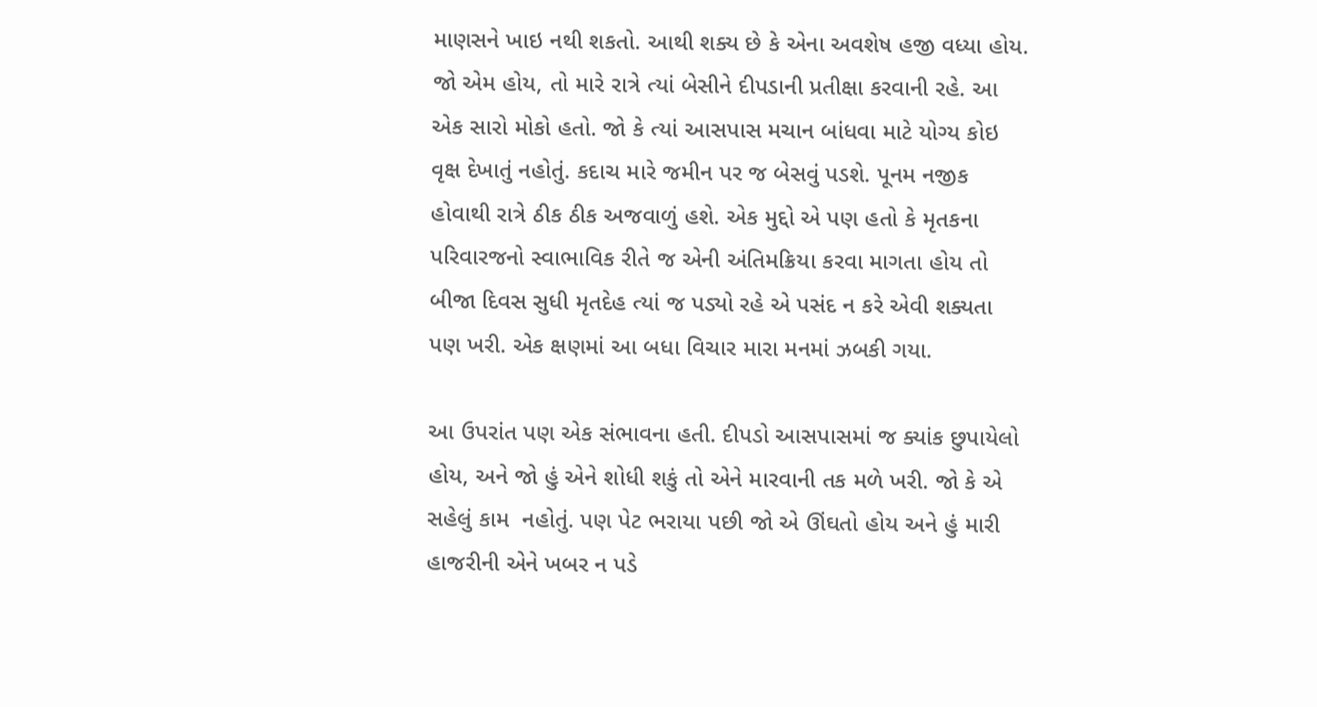માણસને ખાઇ નથી શકતો. આથી શક્ય છે કે એના અવશેષ હજી વધ્યા હોય. જો એમ હોય, તો મારે રાત્રે ત્યાં બેસીને દીપડાની પ્રતીક્ષા કરવાની રહે. આ એક સારો મોકો હતો. જો કે ત્યાં આસપાસ મચાન બાંધવા માટે યોગ્ય કોઇ વૃક્ષ દેખાતું નહોતું. કદાચ મારે જમીન પર જ બેસવું પડશે. પૂનમ નજીક હોવાથી રાત્રે ઠીક ઠીક અજવાળું હશે. એક મુદ્દો એ પણ હતો કે મૃતકના પરિવારજનો સ્વાભાવિક રીતે જ એની અંતિમક્રિયા કરવા માગતા હોય તો બીજા દિવસ સુધી મૃતદેહ ત્યાં જ પડ્યો રહે એ પસંદ ન કરે એવી શક્યતા પણ ખરી. એક ક્ષણમાં આ બધા વિચાર મારા મનમાં ઝબકી ગયા.

આ ઉપરાંત પણ એક સંભાવના હતી. દીપડો આસપાસમાં જ ક્યાંક છુપાયેલો હોય, અને જો હું એને શોધી શકું તો એને મારવાની તક મળે ખરી. જો કે એ સહેલું કામ  નહોતું. પણ પેટ ભરાયા પછી જો એ ઊંઘતો હોય અને હું મારી હાજરીની એને ખબર ન પડે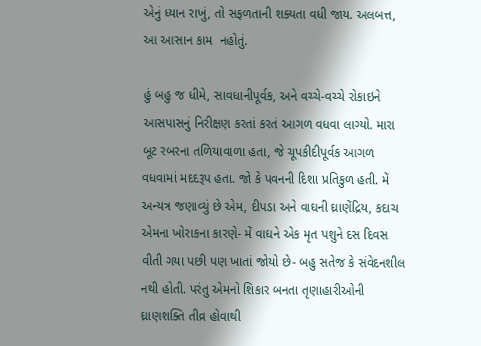એનું ધ્યાન રાખું, તો સફળતાની શક્યતા વધી જાય. અલબત્ત, આ આસાન કામ  નહોતું.

હું બહુ જ ધીમે, સાવધાનીપૂર્વક, અને વચ્ચે-વચ્ચે રોકાઇને  આસપાસનું નિરીક્ષણ કરતાં કરતં આગળ વધવા લાગ્યો. મારા બૂટ રબરના તળિયાવાળા હતા, જે ચૂપકીદીપૂર્વક આગળ વધવામાં મદદરૂપ હતા. જો કે પવનની દિશા પ્રતિકુળ હતી. મેં અન્યત્ર જણાવ્યું છે એમ, દીપડા અને વાઘની ઘ્રાણેંદ્રિય, કદાચ એમના ખોરાકના કારણે- મેં વાઘને એક મૃત પશુને દસ દિવસ વીતી ગયા પછી પણ ખાતાં જોયો છે- બહુ સતેજ કે સંવેદનશીલ નથી હોતી. પરંતુ એમનો શિકાર બનતા તૃણાહારીઓની ઘ્રાણશક્તિ તીવ્ર હોવાથી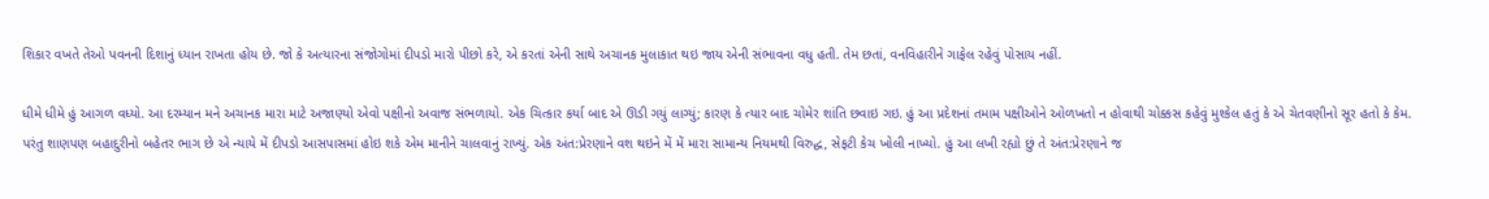શિકાર વખતે તેઓ પવનની દિશાનું ધ્યાન રાખતા હોય છે. જો કે અત્યારના સંજોગોમાં દીપડો મારો પીછો કરે, એ કરતાં એની સાથે અચાનક મુલાકાત થઇ જાય એની સંભાવના વધુ હતી. તેમ છતાં, વનવિહારીને ગાફેલ રહેવું પોસાય નહીં.

ધીમે ધીમે હું આગળ વધ્યો. આ દરમ્યાન મને અચાનક મારા માટે અજાણ્યો એવો પક્ષીનો અવાજ સંભળાયો. એક ચિત્કાર કર્યા બાદ એ ઊડી ગયું લાગ્યું; કારણ કે ત્યાર બાદ ચોમેર શાંતિ છવાઇ ગઇ. હું આ પ્રદેશનાં તમામ પક્ષીઓને ઓળખતો ન હોવાથી ચોક્કસ કહેવું મુશ્કેલ હતું કે એ ચેતવણીનો સૂર હતો કે કેમ. પરંતુ શાણપણ બહાદુરીનો બહેતર ભાગ છે એ ન્યાયે મેં દીપડો આસપાસમાં હોઇ શકે એમ માનીને ચાલવાનું રાખ્યું. એક અંત:પ્રેરણાને વશ થઇને મેં મેં મારા સામાન્ય નિયમથી વિરુદ્ધ, સેફટી કેચ ખોલી નાખ્યો. હું આ લખી રહ્યો છું તે અંત:પ્રેરણાને જ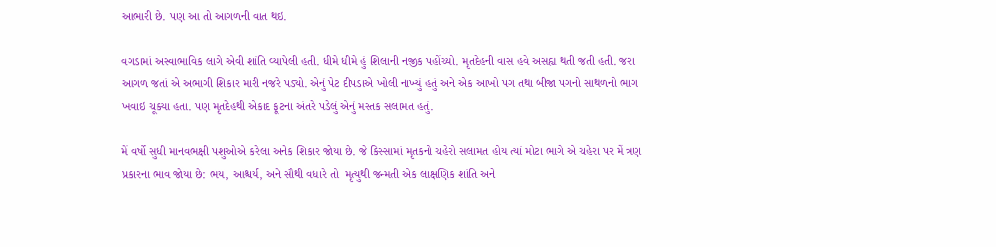આભારી છે. પણ આ તો આગળની વાત થઇ.

વગડામાં અસ્વાભાવિક લાગે એવી શાંતિ વ્યાપેલી હતી. ધીમે ધીમે હું શિલાની નજીક પહોંચ્યો. મૃતદેહની વાસ હવે અસહ્ય થતી જતી હતી. જરા આગળ જતાં એ અભાગી શિકાર મારી નજરે પડ્યો. એનું પેટ દીપડાએ ખોલી નાખ્યું હતું અને એક આખો પગ તથા બીજા પગનો સાથળનો ભાગ ખવાઇ ચૂક્યા હતા. પણ મૃતદેહથી એકાદ ફૂટના અંતરે પડેલું એનું મસ્તક સલામત હતું.

મેં વર્ષો સુધી માનવભક્ષી પશુઓએ કરેલા અનેક શિકાર જોયા છે. જે કિસ્સામાં મૃતકનો ચહેરો સલામત હોય ત્યાં મોટા ભાગે એ ચહેરા પર મેં ત્રણ પ્રકારના ભાવ જોયા છે: ભય, આશ્ચર્ય, અને સૌથી વધારે તો  મૃત્યુથી જન્મતી એક લાક્ષણિક શાંતિ અને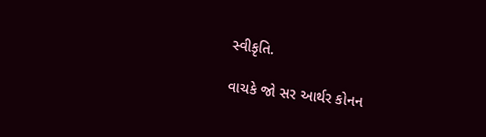સ્વીકૃતિ.

વાચકે જો સર આર્થર કોનન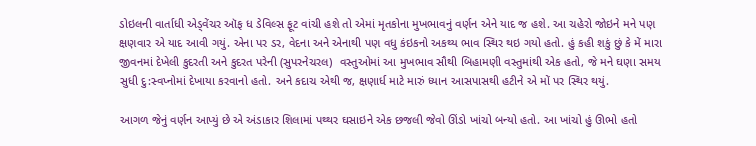ડોઇલની વાર્તાધી એડ્વેંચર ઑફ ધ ડેવિલ્સ ફૂટ વાંચી હશે તો એમાં મૃતકોના મુખભાવનું વર્ણન એને યાદ જ હશે. આ ચહેરો જોઇને મને પણ ક્ષણવાર એ યાદ આવી ગયું. એના પર ડર, વેદના અને એનાથી પણ વધુ કંઇકનો અકથ્ય ભાવ સ્થિર થઇ ગયો હતો. હું કહી શકું છું કે મેં મારા જીવનમાં દેખેલી કુદરતી અને કુદરત પરેની (સુપરનેચરલ)  વસ્તુઓમાં આ મુખભાવ સૌથી બિહામણી વસ્તુમાંથી એક હતો, જે મને ઘણા સમય સુધી દુ:સ્વપ્નોમાં દેખાયા કરવાનો હતો. અને કદાચ એથી જ, ક્ષણાર્ધ માટે મારું ધ્યાન આસપાસથી હટીને એ મોં પર સ્થિર થયું.

આગળ જેનું વર્ણન આપ્યું છે એ અંડાકાર શિલામાં પથ્થર ઘસાઇને એક છજલી જેવો ઊંડો ખાંચો બન્યો હતો. આ ખાંચો હું ઊભો હતો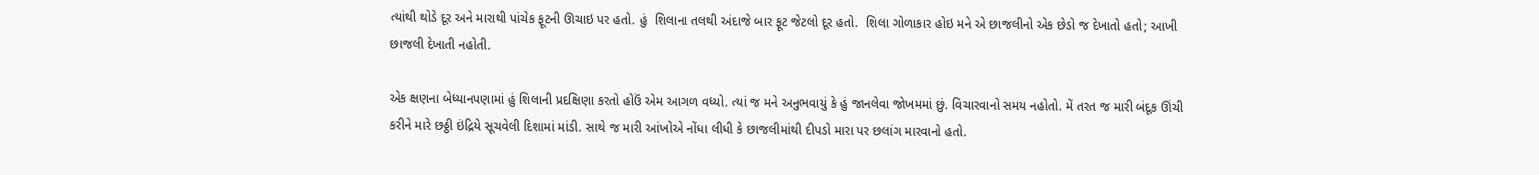ત્યાંથી થોડે દૂર અને મારાથી પાંચેક ફૂટની ઊચાઇ પર હતો. હું  શિલાના તલથી અંદાજે બાર ફૂટ જેટલો દૂર હતો.  શિલા ગોળાકાર હોઇ મને એ છાજલીનો એક છેડો જ દેખાતો હતો; આખી છાજલી દેખાતી નહોતી.

એક ક્ષણના બેધ્યાનપણામાં હું શિલાની પ્રદક્ષિણા કરતો હોઉં એમ આગળ વધ્યો. ત્યાં જ મને અનુભવાયું કે હું જાનલેવા જોખમમાં છું. વિચારવાનો સમય નહોતો. મેં તરત જ મારી બંદૂક ઊંચી કરીને મારે છઠ્ઠી ઇંદ્રિયે સૂચવેલી દિશામાં માંડી. સાથે જ મારી આંખોએ નોંધા લીધી કે છાજલીમાંથી દીપડો મારા પર છલાંગ મારવાનો હતો.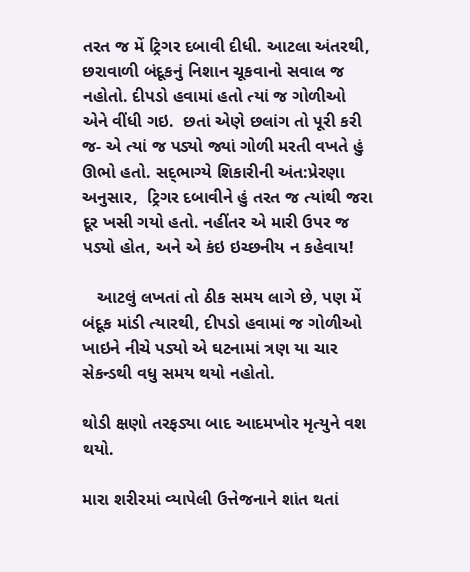તરત જ મેં ટ્રિગર દબાવી દીધી. આટલા અંતરથી, છરાવાળી બંદૂકનું નિશાન ચૂકવાનો સવાલ જ નહોતો. દીપડો હવામાં હતો ત્યાં જ ગોળીઓ એને વીંધી ગઇ.  છતાં એણે છલાંગ તો પૂરી કરી જ- એ ત્યાં જ પડ્યો જ્યાં ગોળી મરતી વખતે હું ઊભો હતો. સદ્‌ભાગ્યે શિકારીની અંત:પ્રેરણા અનુસાર,  ટ્રિગર દબાવીને હું તરત જ ત્યાંથી જરા દૂર ખસી ગયો હતો. નહીંતર એ મારી ઉપર જ પડ્યો હોત, અને એ કંઇ ઇચ્છનીય ન કહેવાય!

   આટલું લખતાં તો ઠીક સમય લાગે છે, પણ મેં બંદૂક માંડી ત્યારથી, દીપડો હવામાં જ ગોળીઓ ખાઇને નીચે પડ્યો એ ઘટનામાં ત્રણ યા ચાર સેકન્ડથી વધુ સમય થયો નહોતો.

થોડી ક્ષણો તરફડ્યા બાદ આદમખોર મૃત્યુને વશ થયો.

મારા શરીરમાં વ્યાપેલી ઉત્તેજનાને શાંત થતાં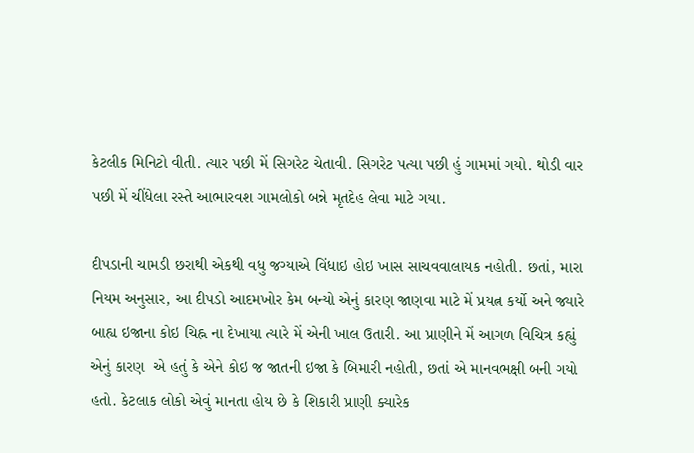કેટલીક મિનિટો વીતી. ત્યાર પછી મેં સિગરેટ ચેતાવી. સિગરેટ પત્યા પછી હું ગામમાં ગયો. થોડી વાર પછી મેં ચીંધેલા રસ્તે આભારવશ ગામલોકો બન્ને મૃતદેહ લેવા માટે ગયા.

દીપડાની ચામડી છરાથી એકથી વધુ જગ્યાએ વિંધાઇ હોઇ ખાસ સાચવવાલાયક નહોતી. છતાં, મારા નિયમ અનુસાર, આ દીપડો આદમખોર કેમ બન્યો એનું કારણ જાણવા માટે મેં પ્રયત્ન કર્યો અને જ્યારે બાહ્ય ઇજાના કોઇ ચિહ્ન ના દેખાયા ત્યારે મેં એની ખાલ ઉતારી. આ પ્રાણીને મેં આગળ વિચિત્ર કહ્યું એનું કારણ  એ હતું કે એને કોઇ જ જાતની ઇજા કે બિમારી નહોતી, છતાં એ માનવભક્ષી બની ગયો હતો. કેટલાક લોકો એવું માનતા હોય છે કે શિકારી પ્રાણી ક્યારેક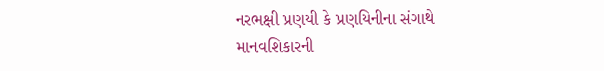નરભક્ષી પ્રણયી કે પ્રણયિનીના સંગાથે માનવશિકારની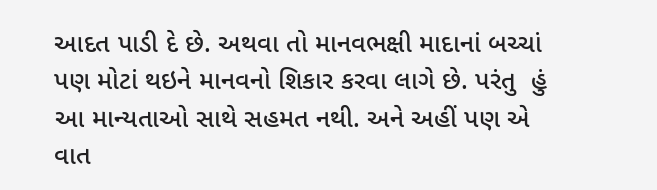આદત પાડી દે છે. અથવા તો માનવભક્ષી માદાનાં બચ્ચાં પણ મોટાં થઇને માનવનો શિકાર કરવા લાગે છે. પરંતુ  હું આ માન્યતાઓ સાથે સહમત નથી. અને અહીં પણ એ વાત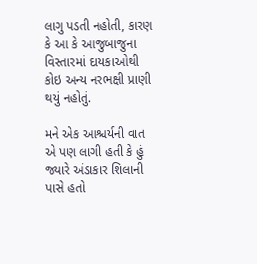લાગુ પડતી નહોતી, કારણ કે આ કે આજુબાજુના વિસ્તારમાં દાયકાઓથી કોઇ અન્ય નરભક્ષી પ્રાણી થયું નહોતું.

મને એક આશ્ચર્યની વાત એ પણ લાગી હતી કે હું જ્યારે અંડાકાર શિલાની પાસે હતો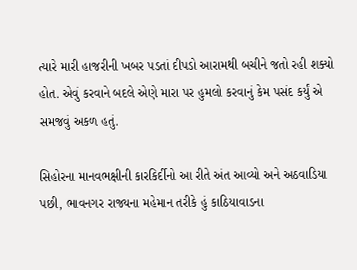ત્યારે મારી હાજરીની ખબર પડતાં દીપડો આરામથી બચીને જતો રહી શક્યો હોત. એવું કરવાને બદલે એણે મારા પર હુમલો કરવાનું કેમ પસંદ કર્યું એ સમજવું અકળ હતું.

સિહોરના માનવભક્ષીની કારકિર્દીનો આ રીતે અંત આવ્યો અને અઠવાડિયા પછી, ભાવનગર રાજ્યના મહેમાન તરીકે હું કાઠિયાવાડના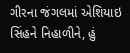ગીરના જંગલમાં એશિયાઇ સિંહને નિહાળીને, હું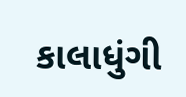કાલાધુંગી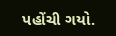પહોંચી ગયો.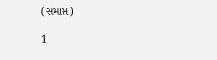(સમાપ્ત)

1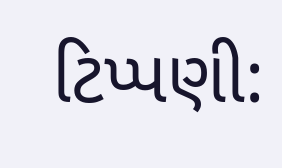ટિપ્પણી: